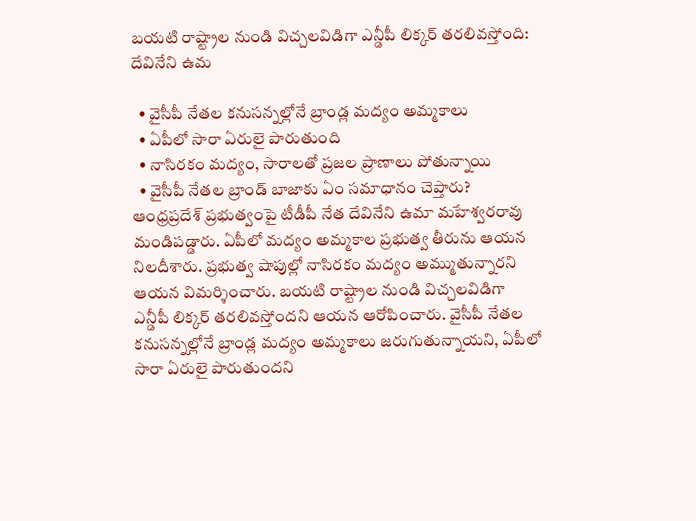బయటి రాష్ట్రాల నుండి విచ్చలవిడిగా ఎన్డీపీ లిక్కర్ తరలివస్తోంది: దేవినేని ఉమ

  • వైసీపీ నేతల కనుసన్నల్లోనే బ్రాండ్ల మద్యం అమ్మకాలు
  • ఏపీలో సారా ఏరులై పారుతుంది
  • నాసిరకం మద్యం, సారాలతో ప్రజల ప్రాణాలు పోతున్నాయి
  • వైసీపీ నేతల బ్రాండ్ బాజాకు ఏం సమాధానం చెప్తారు?
ఆంధ్రప్రదేశ్ ప్రభుత్వంపై టీడీపీ నేత దేవినేని ఉమా మహేశ్వరరావు మండిపడ్డారు. ఏపీలో మద్యం అమ్మకాల ప్రభుత్వ తీరును ఆయన నిలదీశారు. ప్రభుత్వ షాపుల్లో నాసిరకం మద్యం అమ్ముతున్నారని ఆయన విమర్శించారు. బయటి రాష్ట్రాల నుండి విచ్చలవిడిగా ఎన్డీపీ లిక్కర్ తరలివస్తోందని ఆయన ఆరోపించారు. వైసీపీ నేతల కనుసన్నల్లోనే బ్రాండ్ల మద్యం అమ్మకాలు జరుగుతున్నాయని, ఏపీలో సారా ఏరులై పారుతుందని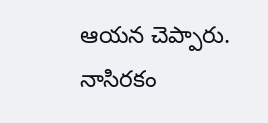ఆయన చెప్పారు. నాసిరకం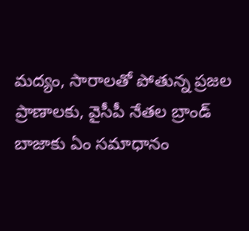మద్యం, సారాలతో పోతున్న ప్రజల ప్రాణాలకు, వైసీపీ నేతల బ్రాండ్ బాజాకు ఏం సమాధానం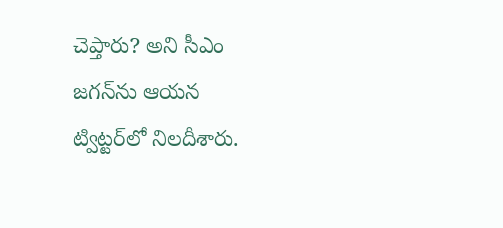చెప్తారు? అని సీఎం జగన్‌ను ఆయన ట్విట్టర్‌లో నిలదీశారు.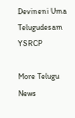Devineni Uma
Telugudesam
YSRCP

More Telugu News